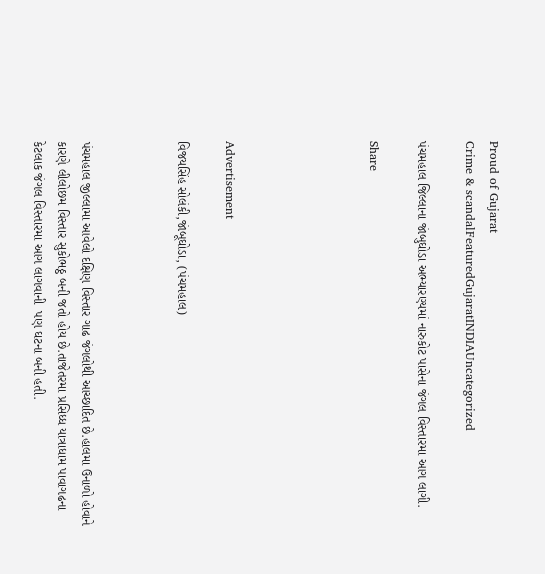Proud of Gujarat
Crime & scandalFeaturedGujaratINDIAUncategorized

પંચમહાલ જિલ્લાના જાંબુઘોડા અભ્યારણ્યમાં નારુકોટ પાસેના જંગલ વિસ્તારમા આગ લાગી.

Share





Advertisement

વિજયસિંહ સોલંકી,જાંબૂઘોડા, (પંચમહાલ)



પંચમહાલ જીલ્લામા આવેલો દક્ષિણ વિસ્તાર ગાઢ જંગલોથી આચ્છાદિત છે.હાલમા ઉનાળો હોવાને કારણે લીલોછમ વિસ્તાર સુકોભઠ્ઠ બની જતો હોય છે.તાજેતરમા પ્રસિધ્ધ યાત્રાધામ પાવાગઢના કેટલાક જંગલ વિસ્તારમા આગ લાગવાની  પણ ઘટના બની હતી.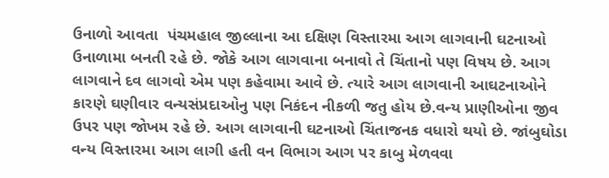ઉનાળો આવતા  પંચમહાલ જીલ્લાના આ દક્ષિણ વિસ્તારમા આગ લાગવાની ઘટનાઓ ઉનાળામા બનતી રહે છે. જોકે આગ લાગવાના બનાવો તે ચિંતાનો પણ વિષય છે. આગ લાગવાને દવ લાગવો એમ પણ કહેવામા આવે છે. ત્યારે આગ લાગવાની આઘટનાઓને કારણે ઘણીવાર વન્યસંપ્રદાઓનુ પણ નિકંદન નીકળી જતુ હોય છે.વન્ય પ્રાણીઓના જીવ ઉપર પણ જોખમ રહે છે. આગ લાગવાની ઘટનાઓ ચિંતાજનક વધારો થયો છે. જાંબુઘોડા વન્ય વિસ્તારમા આગ લાગી હતી વન વિભાગ આગ પર કાબુ મેળવવા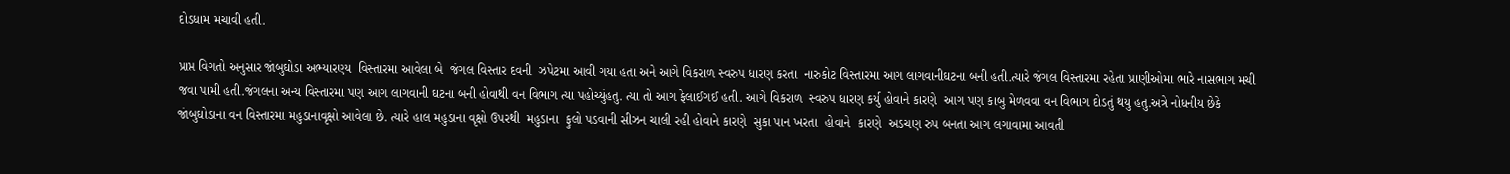દોડધામ મચાવી હતી.

પ્રાપ્ત વિગતો અનુસાર જાંબુઘોડા અભ્યારણ્ય  વિસ્તારમા આવેલા બે  જંગલ વિસ્તાર દવની  ઝપેટમા આવી ગયા હતા અને આગે વિકરાળ સ્વરુપ ધારણ કરતા  નારુકોટ વિસ્તારમા આગ લાગવાનીઘટના બની હતી.ત્યારે જંગલ વિસ્તારમા રહેતા પ્રાણીઓમા ભારે નાસભાગ મચી જવા પામી હતી.જંગલના અન્ય વિસ્તારમા પણ આગ લાગવાની ઘટના બની હોવાથી વન વિભાગ ત્યા પહોચ્યુંહતુ. ત્યા તો આગ ફેલાઈગઈ હતી. આગે વિકરાળ  સ્વરુપ ધારણ કર્યુ હોવાને કારણે  આગ પણ કાબુ મેળવવા વન વિભાગ દોડતું થયુ હતુ.અત્રે નોધનીય છેકે  જાંબુઘોડાના વન વિસ્તારમા મહુડાનાવૃક્ષો આવેલા છે. ત્યારે હાલ મહુડાના વૃક્ષો ઉપરથી  મહુડાના  ફુલો પડવાની સીઝન ચાલી રહી હોવાને કારણે  સુકા પાન ખરતા  હોવાને  કારણે  અડચણ રુપ બનતા આગ લગાવામા આવતી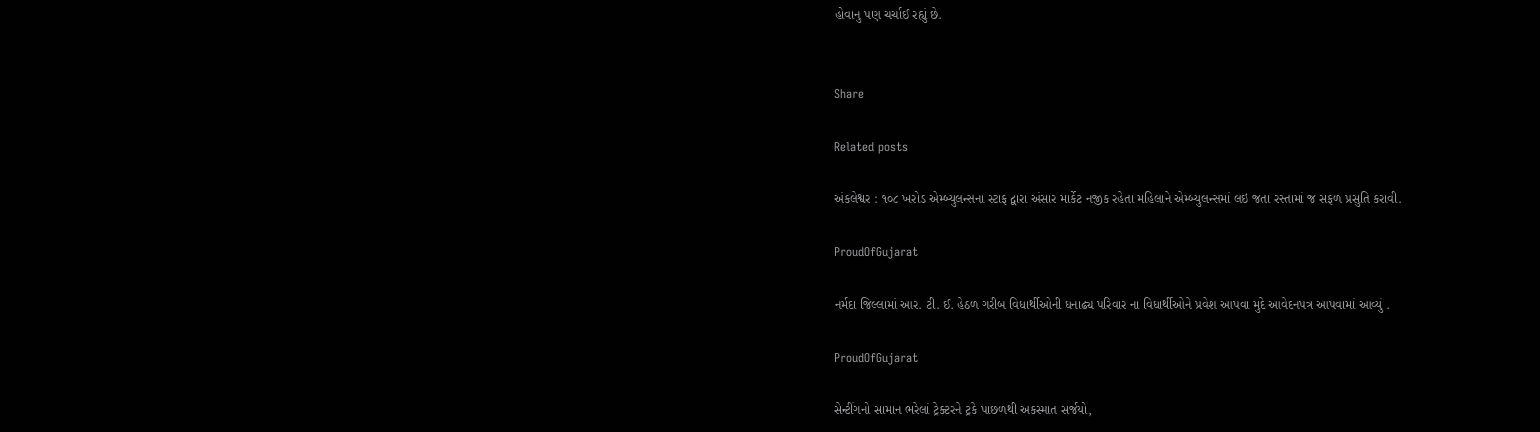હોવાનુ પણ ચર્ચાઈ રહ્યું છે.


Share

Related posts

અંકલેશ્વર : ૧૦૮ ખરોડ એમ્બ્યુલન્સના સ્ટાફ દ્વારા અંસાર માર્કેટ નજીક રહેતા મહિલાને એમ્બ્યુલન્સમાં લઇ જતા રસ્તામાં જ સફળ પ્રસુતિ કરાવી.

ProudOfGujarat

નર્મદા જિલ્લામાં આર. ટી. ઈ. હેઠળ ગરીબ વિધાર્થીઓની ધનાઢ્ય પરિવાર ના વિધાર્થીઓને પ્રવેશ આપવા મુદે આવેદનપત્ર આપવામાં આવ્યું .

ProudOfGujarat

સેન્ટીંગનો સામાન ભરેલાં ટ્રેક્ટરને ટ્રકે પાછળથી અકસ્માત સર્જયો,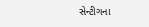સેન્ટીગના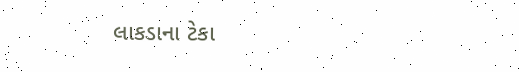લાકડાના ટેકા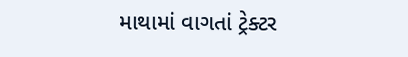માથામાં વાગતાં ટ્રેક્ટર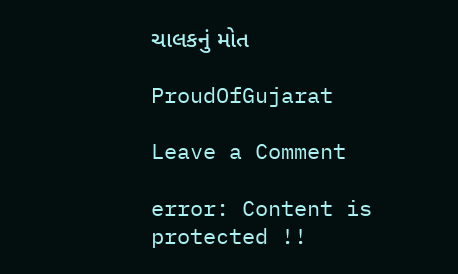ચાલકનું મોત

ProudOfGujarat

Leave a Comment

error: Content is protected !!